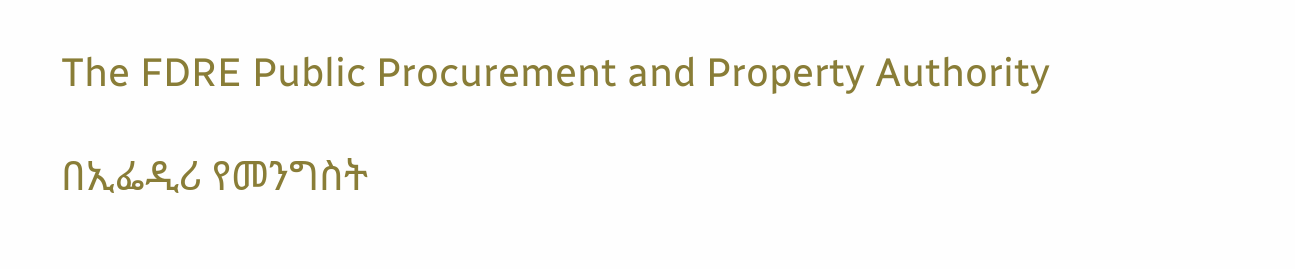The FDRE Public Procurement and Property Authority

በኢፌዲሪ የመንግስት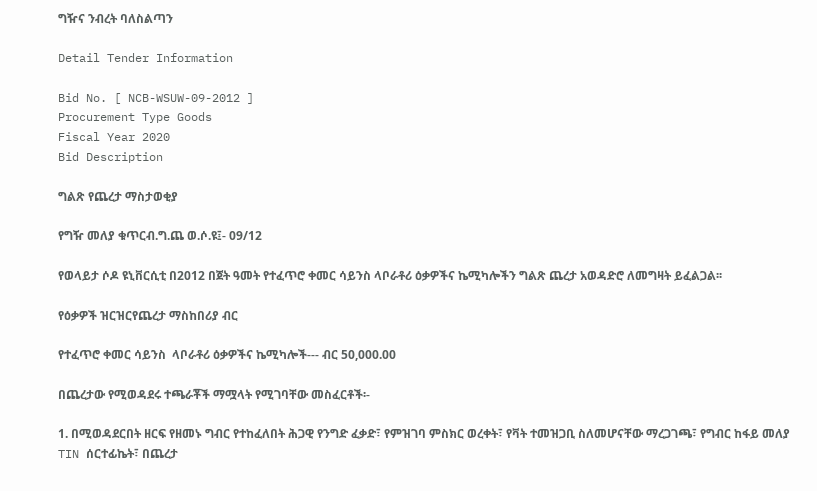ግዥና ንብረት ባለስልጣን

Detail Tender Information

Bid No. [ NCB-WSUW-09-2012 ]
Procurement Type Goods
Fiscal Year 2020
Bid Description

ግልጽ የጨረታ ማስታወቂያ

የግዥ መለያ ቁጥርብ.ግ.ጨ ወ.ሶ.ዩ፤- 09/12

የወላይታ ሶዶ ዩኒቨርሲቲ በ2012 በጀት ዓመት የተፈጥሮ ቀመር ሳይንስ ላቦራቶሪ ዕቃዎችና ኬሚካሎችን ግልጽ ጨረታ አወዳድሮ ለመግዛት ይፈልጋል፡፡

የዕቃዎች ዝርዝርየጨረታ ማስከበሪያ ብር

የተፈጥሮ ቀመር ሳይንስ  ላቦራቶሪ ዕቃዎችና ኬሚካሎች--- ብር 50,000.00

በጨረታው የሚወዳደሩ ተጫራቾች ማሟላት የሚገባቸው መስፈርቶች፡-

1. በሚወዳደርበት ዘርፍ የዘመኑ ግብር የተከፈለበት ሕጋዊ የንግድ ፈቃድ፣ የምዝገባ ምስክር ወረቀት፣ የቫት ተመዝጋቢ ስለመሆናቸው ማረጋገጫ፣ የግብር ከፋይ መለያ TIN ሰርተፊኬት፣ በጨረታ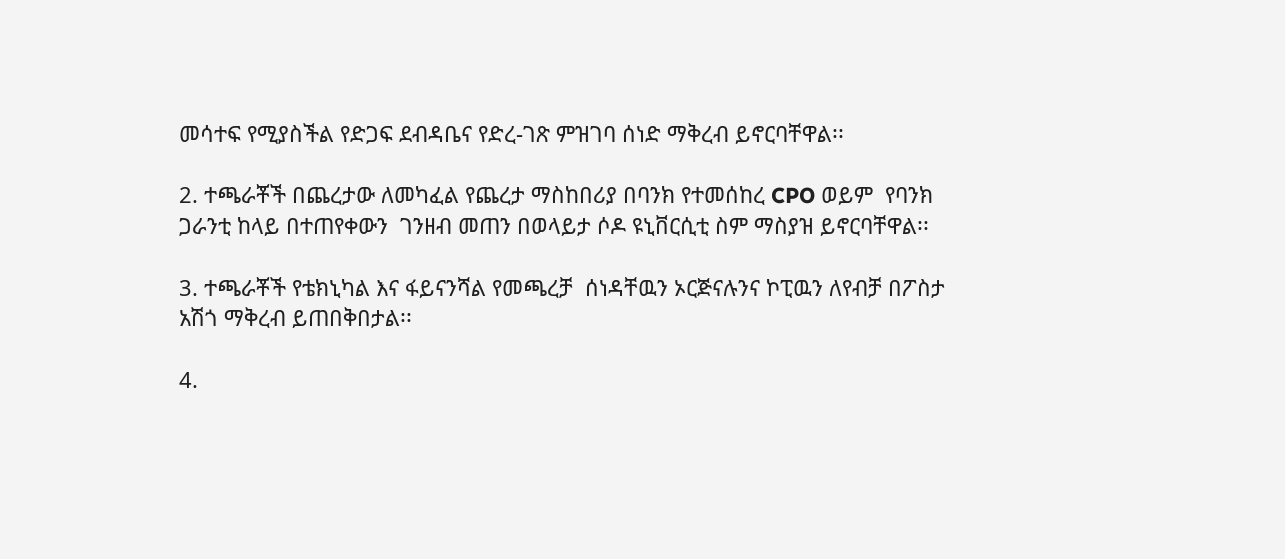መሳተፍ የሚያስችል የድጋፍ ደብዳቤና የድረ-ገጽ ምዝገባ ሰነድ ማቅረብ ይኖርባቸዋል፡፡

2. ተጫራቾች በጨረታው ለመካፈል የጨረታ ማስከበሪያ በባንክ የተመሰከረ CPO ወይም  የባንክ ጋራንቲ ከላይ በተጠየቀውን  ገንዘብ መጠን በወላይታ ሶዶ ዩኒቨርሲቲ ስም ማስያዝ ይኖርባቸዋል፡፡

3. ተጫራቾች የቴክኒካል እና ፋይናንሻል የመጫረቻ  ሰነዳቸዉን ኦርጅናሉንና ኮፒዉን ለየብቻ በፖስታ አሽጎ ማቅረብ ይጠበቅበታል፡፡

4.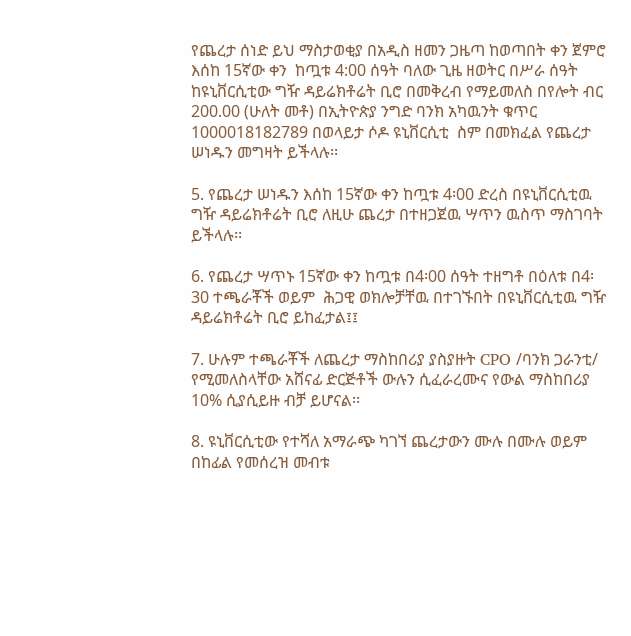የጨረታ ሰነድ ይህ ማስታወቂያ በአዲስ ዘመን ጋዜጣ ከወጣበት ቀን ጀምሮ እሰከ 15ኛው ቀን  ከጧቱ 4:00 ሰዓት ባለው ጊዜ ዘወትር በሥራ ሰዓት ከዩኒቨርሲቲው ግዥ ዳይሬክቶሬት ቢሮ በመቅረብ የማይመለስ በየሎት ብር 200.00 (ሁለት መቶ) በኢትዮጵያ ንግድ ባንክ አካዉንት ቁጥር 1000018182789 በወላይታ ሶዶ ዩኒቨርሲቲ  ስም በመክፈል የጨረታ ሠነዱን መግዛት ይችላሉ፡፡

5. የጨረታ ሠነዱን እሰከ 15ኛው ቀን ከጧቱ 4፡00 ድረስ በዩኒቨርሲቲዉ ግዥ ዳይሬክቶሬት ቢሮ ለዚሁ ጨረታ በተዘጋጀዉ ሣጥን ዉስጥ ማስገባት ይችላሉ፡፡

6. የጨረታ ሣጥኑ 15ኛው ቀን ከጧቱ በ4፡00 ሰዓት ተዘግቶ በዕለቱ በ4፡30 ተጫራቾች ወይም  ሕጋዊ ወክሎቻቸዉ በተገኙበት በዩኒቨርሲቲዉ ግዥ ዳይሬክቶሬት ቢሮ ይከፈታል፤፤

7. ሁሉም ተጫራቾች ለጨረታ ማስከበሪያ ያስያዙት CPO /ባንክ ጋራንቲ/ የሚመለስላቸው አሸናፊ ድርጅቶች ውሉን ሲፈራረሙና የውል ማስከበሪያ 10% ሲያሲይዙ ብቻ ይሆናል፡፡

8. ዩኒቨርሲቲው የተሻለ አማራጭ ካገኘ ጨረታውን ሙሉ በሙሉ ወይም በከፊል የመሰረዝ መብቱ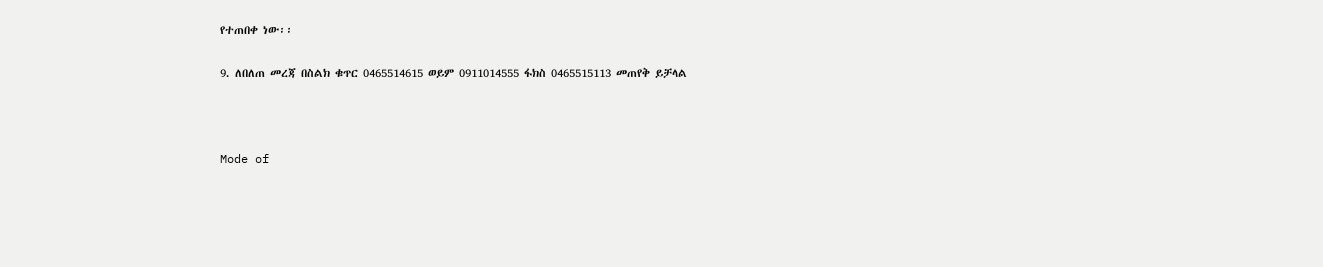የተጠበቀ ነው፡፡

9. ለበለጠ መረጃ በስልክ ቁጥር 0465514615 ወይም 0911014555 ፋክስ 0465515113 መጠየቅ ይቻላል



Mode of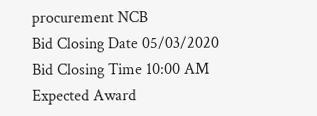procurement NCB
Bid Closing Date 05/03/2020
Bid Closing Time 10:00 AM
Expected Award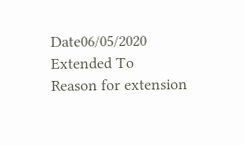Date06/05/2020
Extended To
Reason for extension